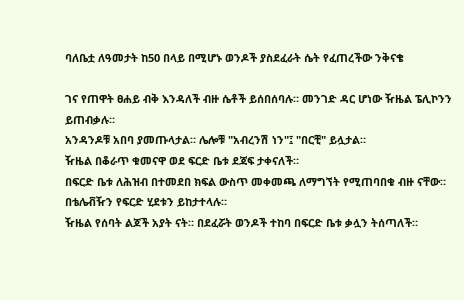ባለቤቷ ለዓመታት ከ50 በላይ በሚሆኑ ወንዶች ያስደፈራት ሴት የፈጠረችው ንቅናቄ

ገና የጠዋት ፀሐይ ብቅ እንዳለች ብዙ ሴቶች ይሰበሰባሉ። መንገድ ዳር ሆነው ዥዜል ፔሊኮንን ይጠብቃሉ።
አንዳንዶቹ አበባ ያመጡላታል። ሌሎቹ "አብረንሽ ነን"፤ "በርቺ" ይሏታል።
ዥዜል በቆራጥ ቁመናዋ ወደ ፍርድ ቤቱ ደጃፍ ታቀናለች።
በፍርድ ቤቱ ለሕዝብ በተመደበ ክፍል ውስጥ መቀመጫ ለማግኘት የሚጠባበቁ ብዙ ናቸው። በቴሌቭዥን የፍርድ ሂደቱን ይከታተላሉ።
ዥዜል የሰባት ልጆች አያት ናት። በደፈሯት ወንዶች ተከባ በፍርድ ቤቱ ቃሏን ትሰጣለች።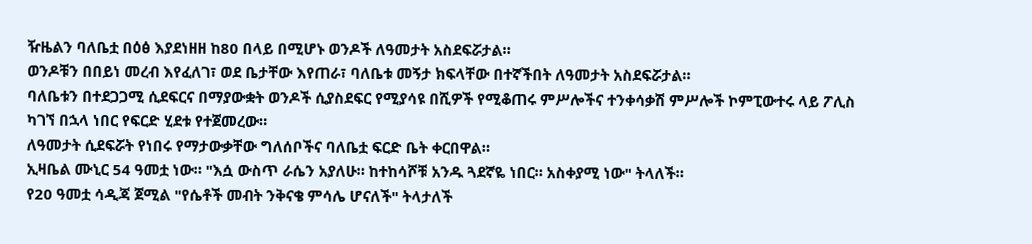ዥዜልን ባለቤቷ በዕፅ እያደነዘዘ ከ80 በላይ በሚሆኑ ወንዶች ለዓመታት አስደፍሯታል።
ወንዶቹን በበይነ መረብ እየፈለገ፣ ወደ ቤታቸው እየጠራ፣ ባለቤቱ መኝታ ክፍላቸው በተኛችበት ለዓመታት አስደፍሯታል።
ባለቤቱን በተደጋጋሚ ሲደፍርና በማያውቋት ወንዶች ሲያስደፍር የሚያሳዩ በሺዎች የሚቆጠሩ ምሥሎችና ተንቀሳቃሽ ምሥሎች ኮምፒውተሩ ላይ ፖሊስ ካገኘ በኋላ ነበር የፍርድ ሂደቱ የተጀመረው።
ለዓመታት ሲደፍሯት የነበሩ የማታውቃቸው ግለሰቦችና ባለቤቷ ፍርድ ቤት ቀርበዋል።
ኢዛቤል ሙኒር 54 ዓመቷ ነው። "እሷ ውስጥ ራሴን አያለሁ። ከተከሳሾቹ አንዱ ጓደኛዬ ነበር። አስቀያሚ ነው" ትላለች።
የ20 ዓመቷ ሳዲጃ ጀሚል "የሴቶች መብት ንቅናቄ ምሳሌ ሆናለች" ትላታለች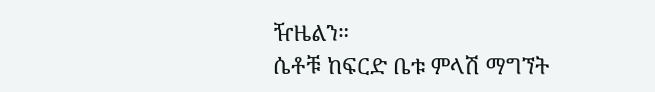ዥዜልን።
ሴቶቹ ከፍርድ ቤቱ ምላሽ ማግኘት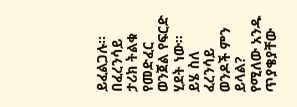ይፈልጋሉ።
በፈረንሳይ ታሪክ ትልቁ የመድፈር ወንጀል የፍርድ ሂደት ነው።
ይሄ ስለ ፈረንሳይ ወንዶች ምን ይላል? የሚለው አንዱ ጥያቄያቸው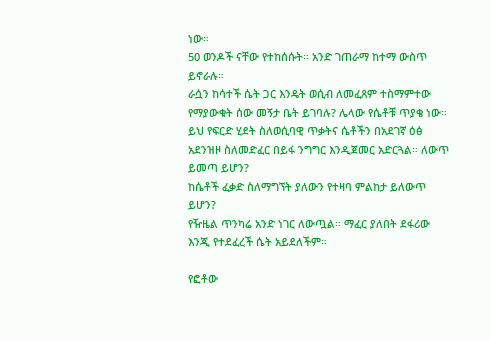ነው።
50 ወንዶች ናቸው የተከሰሱት። አንድ ገጠራማ ከተማ ውስጥ ይኖራሉ።
ራሷን ከሳተች ሴት ጋር እንዴት ወሲብ ለመፈጸም ተስማምተው የማያውቁት ሰው መኝታ ቤት ይገባሉ? ሌላው የሴቶቹ ጥያቄ ነው።
ይህ የፍርድ ሂደት ስለወሲባዊ ጥቃትና ሴቶችን በአደገኛ ዕፅ አደንዝዞ ስለመድፈር በይፋ ንግግር እንዲጀመር አድርጓል። ለውጥ ይመጣ ይሆን?
ከሴቶች ፈቃድ ስለማግኘት ያለውን የተዛባ ምልከታ ይለውጥ ይሆን?
የዥዜል ጥንካሬ አንድ ነገር ለውጧል። ማፈር ያለበት ደፋሪው እንጂ የተደፈረች ሴት አይደለችም።

የፎቶው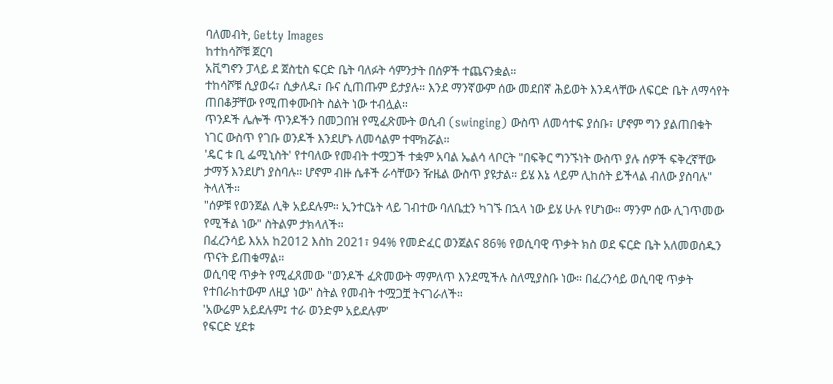ባለመብት, Getty Images
ከተከሳሾቹ ጀርባ
አቪግኖን ፓላይ ደ ጀስቲስ ፍርድ ቤት ባለፉት ሳምንታት በሰዎች ተጨናንቋል።
ተከሳሾቹ ሲያወሩ፣ ሲቃለዱ፣ ቡና ሲጠጡም ይታያሉ። እንደ ማንኛውም ሰው መደበኛ ሕይወት እንዳላቸው ለፍርድ ቤት ለማሳየት ጠበቆቻቸው የሚጠቀሙበት ስልት ነው ተብሏል።
ጥንዶች ሌሎች ጥንዶችን በመጋበዝ የሚፈጽሙት ወሲብ (swinging) ውስጥ ለመሳተፍ ያሰቡ፣ ሆኖም ግን ያልጠበቁት ነገር ውስጥ የገቡ ወንዶች እንደሆኑ ለመሳልም ተሞክሯል።
'ዴር ቱ ቢ ፌሚኒስት' የተባለው የመብት ተሟጋች ተቋም አባል ኤልሳ ላቦርት "በፍቅር ግንኙነት ውስጥ ያሉ ሰዎች ፍቅረኛቸው ታማኝ እንደሆነ ያስባሉ። ሆኖም ብዙ ሴቶች ራሳቸውን ዥዜል ውስጥ ያዩታል። ይሄ እኔ ላይም ሊከሰት ይችላል ብለው ያስባሉ" ትላለች።
"ሰዎቹ የወንጀል ሊቅ አይደሉም። ኢንተርኔት ላይ ገብተው ባለቤቷን ካገኙ በኋላ ነው ይሄ ሁሉ የሆነው። ማንም ሰው ሊገጥመው የሚችል ነው" ስትልም ታክላለች።
በፈረንሳይ እአአ ከ2012 እስከ 2021፣ 94% የመድፈር ወንጀልና 86% የወሲባዊ ጥቃት ክስ ወደ ፍርድ ቤት አለመወሰዱን ጥናት ይጠቁማል።
ወሲባዊ ጥቃት የሚፈጸመው "ወንዶች ፈጽመውት ማምለጥ እንደሚችሉ ስለሚያስቡ ነው። በፈረንሳይ ወሲባዊ ጥቃት የተበራከተውም ለዚያ ነው" ስትል የመብት ተሟጋቿ ትናገራለች።
'አውሬም አይደሉም፤ ተራ ወንድም አይደሉም'
የፍርድ ሂደቱ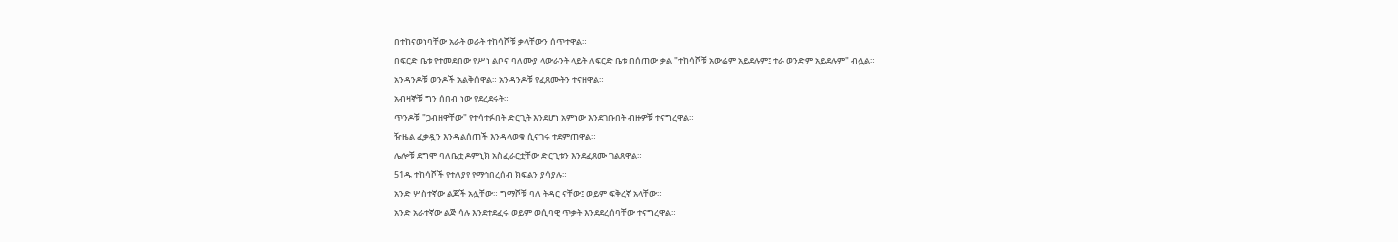በተከናወነባቸው አራት ወራት ተከሳሾቹ ቃላቸውን ሰጥተዋል።
በፍርድ ቤቱ የተመደበው የሥነ ልቦና ባለሙያ ላውራንት ላይት ለፍርድ ቤቱ በሰጠው ቃል "ተከሳሾቹ አውሬም አይደሉም፤ ተራ ወንድም አይደሉም" ብሏል።
አንዳንዶቹ ወንዶች አልቅሰዋል። አንዳንዶቹ የፈጸሙትን ተናዘዋል።
አብዛኞቹ ግን ሰበብ ነው የደረደሩት።
ጥንዶቹ "ጋብዘዋቸው" የተሳተፉበት ድርጊት እንደሆነ አምነው እንደገቡበት ብዙዎቹ ተናግረዋል።
ዥዜል ፈቃዷን እንዳልሰጠች እንዳላወቁ ሲናገሩ ተደምጠዋል።
ሌሎቹ ደግሞ ባለቤቷ ዶምኒክ አስፈራርቷቸው ድርጊቱን እንደፈጸሙ ገልጸዋል።
51ዱ ተከሳሾች የተለያየ የማኅበረሰብ ክፍልን ያሳያሉ።
አንድ ሦስተኛው ልጆች አሏቸው። ግማሾቹ ባለ ትዳር ናቸው፤ ወይም ፍቅረኛ አላቸው።
አንድ አራተኛው ልጅ ሳሉ እንደተደፈሩ ወይም ወሲባዊ ጥቃት እንደደረሰባቸው ተናግረዋል።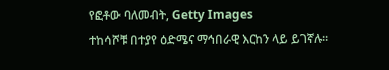የፎቶው ባለመብት, Getty Images
ተከሳሾቹ በተያየ ዕድሜና ማኅበራዊ እርከን ላይ ይገኛሉ።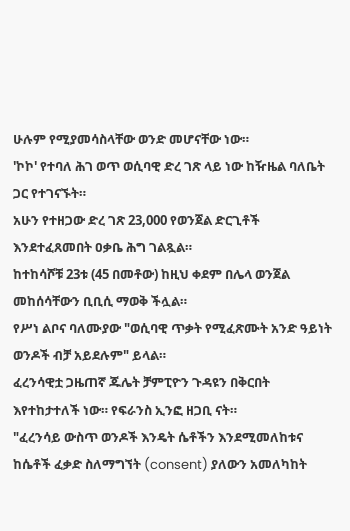ሁሉም የሚያመሳስላቸው ወንድ መሆናቸው ነው።
'ኮኮ' የተባለ ሕገ ወጥ ወሲባዊ ድረ ገጽ ላይ ነው ከዥዜል ባለቤት ጋር የተገናኙት።
አሁን የተዘጋው ድረ ገጽ 23,000 የወንጀል ድርጊቶች እንደተፈጸመበት ዐቃቤ ሕግ ገልጿል።
ከተከሳሾቹ 23ቱ (45 በመቶው) ከዚህ ቀደም በሌላ ወንጀል መከሰሳቸውን ቢቢሲ ማወቅ ችሏል።
የሥነ ልቦና ባለሙያው "ወሲባዊ ጥቃት የሚፈጽሙት አንድ ዓይነት ወንዶች ብቻ አይደሉም" ይላል።
ፈረንሳዊቷ ጋዜጠኛ ጁሌት ቻምፒዮን ጉዳዩን በቅርበት እየተከታተለች ነው። የፍራንስ ኢንፎ ዘጋቢ ናት።
"ፈረንሳይ ውስጥ ወንዶች እንዴት ሴቶችን እንደሚመለከቱና ከሴቶች ፈቃድ ስለማግኘት (consent) ያለውን አመለካከት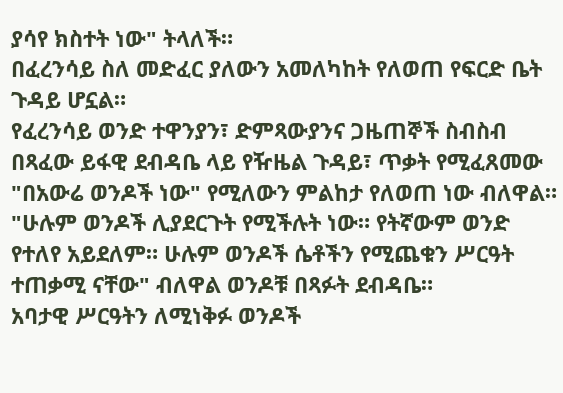ያሳየ ክስተት ነው" ትላለች።
በፈረንሳይ ስለ መድፈር ያለውን አመለካከት የለወጠ የፍርድ ቤት ጉዳይ ሆኗል።
የፈረንሳይ ወንድ ተዋንያን፣ ድምጻውያንና ጋዜጠኞች ስብስብ በጻፈው ይፋዊ ደብዳቤ ላይ የዥዜል ጉዳይ፣ ጥቃት የሚፈጸመው "በአውሬ ወንዶች ነው" የሚለውን ምልከታ የለወጠ ነው ብለዋል።
"ሁሉም ወንዶች ሊያደርጉት የሚችሉት ነው። የትኛውም ወንድ የተለየ አይደለም። ሁሉም ወንዶች ሴቶችን የሚጨቁን ሥርዓት ተጠቃሚ ናቸው" ብለዋል ወንዶቹ በጻፉት ደብዳቤ።
አባታዊ ሥርዓትን ለሚነቅፉ ወንዶች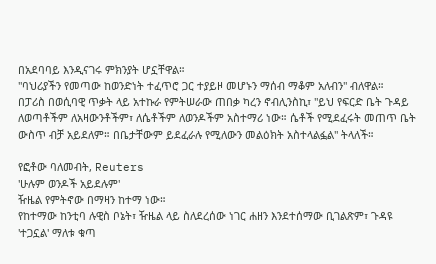በአደባባይ እንዲናገሩ ምክንያት ሆኗቸዋል።
"ባህሪያችን የመጣው ከወንድነት ተፈጥሮ ጋር ተያይዞ መሆኑን ማሰብ ማቆም አለብን" ብለዋል።
በፓሪስ በወሲባዊ ጥቃት ላይ አተኩራ የምትሠራው ጠበቃ ካረን ኖብሊንስኪ፣ "ይህ የፍርድ ቤት ጉዳይ ለወጣቶችም ለአዛውንቶችም፣ ለሴቶችም ለወንዶችም አስተማሪ ነው። ሴቶች የሚደፈሩት መጠጥ ቤት ውስጥ ብቻ አይደለም። በቤታቸውም ይደፈራሉ የሚለውን መልዕክት አስተላልፏል" ትላለች።

የፎቶው ባለመብት, Reuters
'ሁሉም ወንዶች አይደሉም'
ዥዜል የምትኖው በማዛን ከተማ ነው።
የከተማው ከንቲባ ሉዊስ ቦኔት፣ ዥዜል ላይ ስለደረሰው ነገር ሐዘን እንደተሰማው ቢገልጽም፣ ጉዳዩ 'ተጋኗል' ማለቱ ቁጣ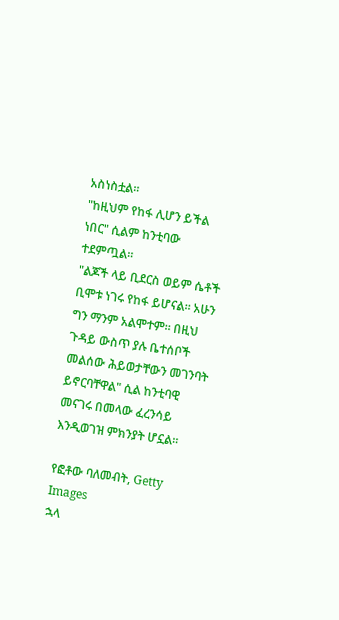አስነስቷል።
"ከዚህም የከፋ ሊሆን ይችል ነበር" ሲልም ከንቲባው ተደምጧል።
"ልጆች ላይ ቢደርስ ወይም ሴቶች ቢሞቱ ነገሩ የከፋ ይሆናል። አሁን ግን ማንም አልሞተም። በዚህ ጉዳይ ውስጥ ያሉ ቤተሰቦች መልሰው ሕይወታቸውን መገንባት ይኖርባቸዋል" ሲል ከንቲባዊ መናገሩ በመላው ፈረንሳይ እንዲወገዝ ምክንያት ሆኗል።

የፎቶው ባለመብት, Getty Images
ኋላ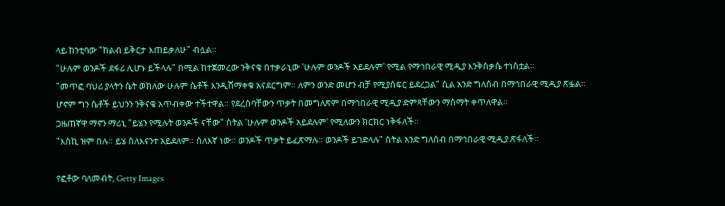ላይ ከንቲባው "ከልብ ይቅርታ እጠይቃለሁ" ብሏል።
"ሁሉም ወንዶች ደፋሪ ሊሆኑ ይችላሉ" በሚል ከተጀመረው ንቅናቄ በተቃራኒው 'ሁሉም ወንዶች አይደሉም' የሚል የማኅበራዊ ሚዲያ እንቅስቃሴ ተነስቷል።
"መጥፎ ባህሪ ያላትን ሴት ወክለው ሁሉም ሴቶች እንዲሸማቀቁ አናደርግም። ለምን ወንድ መሆን ብቻ የሚያሰፍር ይደረጋል" ሲል አንድ ግለሰብ በማኅበራዊ ሚዲያ ጽፏል።
ሆኖም ግን ሴቶች ይህንን ንቅናቄ አጥብቀው ተችተዋል። የደረሰባቸውን ጥቃት በመግለጽም በማኅበራዊ ሚዲያ ድምጻቸውን ማሰማት ቀጥለዋል።
ጋዜጠኛዋ ማኖን ማሪኒ "ይሄን የሚሉት ወንዶች ናቸው" ስትል 'ሁሉም ወንዶች አይደሉም' የሚለውን ክርክር ነቅፋለች።
"እስኪ ዝም በሉ። ይሄ ስለእናንተ አይደለም። ስለእኛ ነው። ወንዶች ጥቃት ይፈጽማሉ። ወንዶች ይገድላሉ" ስትል አንድ ግለሰብ በማኅበራዊ ሚዲያ ጽፋለች።

የፎቶው ባለመብት, Getty Images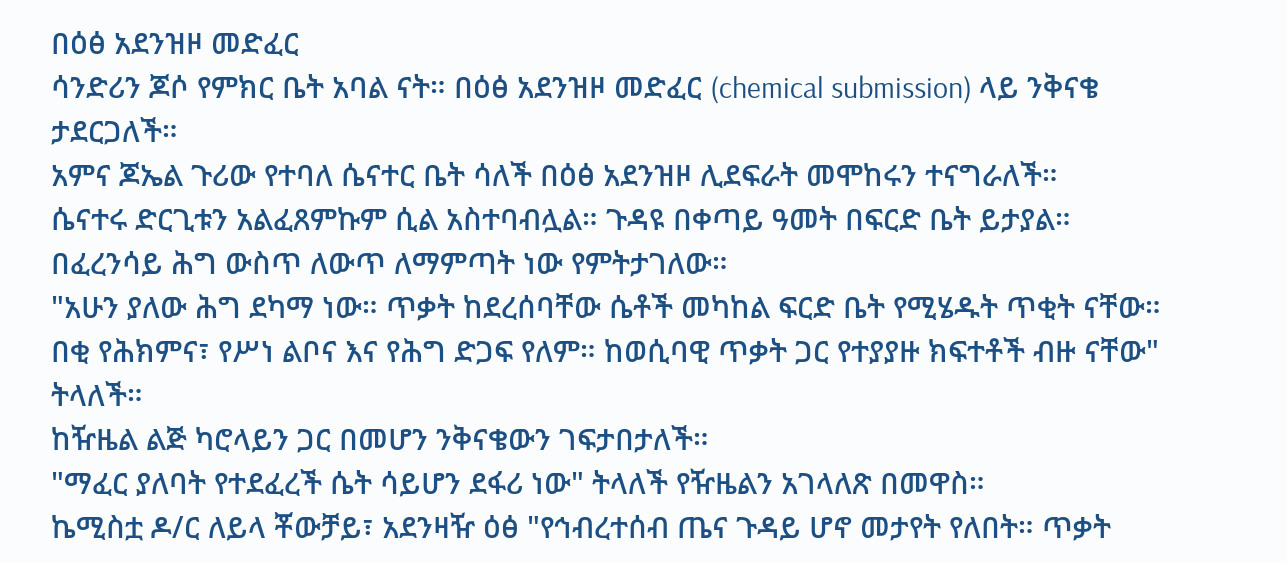በዕፅ አደንዝዞ መድፈር
ሳንድሪን ጆሶ የምክር ቤት አባል ናት። በዕፅ አደንዝዞ መድፈር (chemical submission) ላይ ንቅናቄ ታደርጋለች።
አምና ጆኤል ጉሪው የተባለ ሴናተር ቤት ሳለች በዕፅ አደንዝዞ ሊደፍራት መሞከሩን ተናግራለች።
ሴናተሩ ድርጊቱን አልፈጸምኩም ሲል አስተባብሏል። ጉዳዩ በቀጣይ ዓመት በፍርድ ቤት ይታያል።
በፈረንሳይ ሕግ ውስጥ ለውጥ ለማምጣት ነው የምትታገለው።
"አሁን ያለው ሕግ ደካማ ነው። ጥቃት ከደረሰባቸው ሴቶች መካከል ፍርድ ቤት የሚሄዱት ጥቂት ናቸው። በቂ የሕክምና፣ የሥነ ልቦና እና የሕግ ድጋፍ የለም። ከወሲባዊ ጥቃት ጋር የተያያዙ ክፍተቶች ብዙ ናቸው" ትላለች።
ከዥዜል ልጅ ካሮላይን ጋር በመሆን ንቅናቄውን ገፍታበታለች።
"ማፈር ያለባት የተደፈረች ሴት ሳይሆን ደፋሪ ነው" ትላለች የዥዜልን አገላለጽ በመዋስ።
ኬሚስቷ ዶ/ር ለይላ ቾውቻይ፣ አደንዛዥ ዕፅ "የኅብረተሰብ ጤና ጉዳይ ሆኖ መታየት የለበት። ጥቃት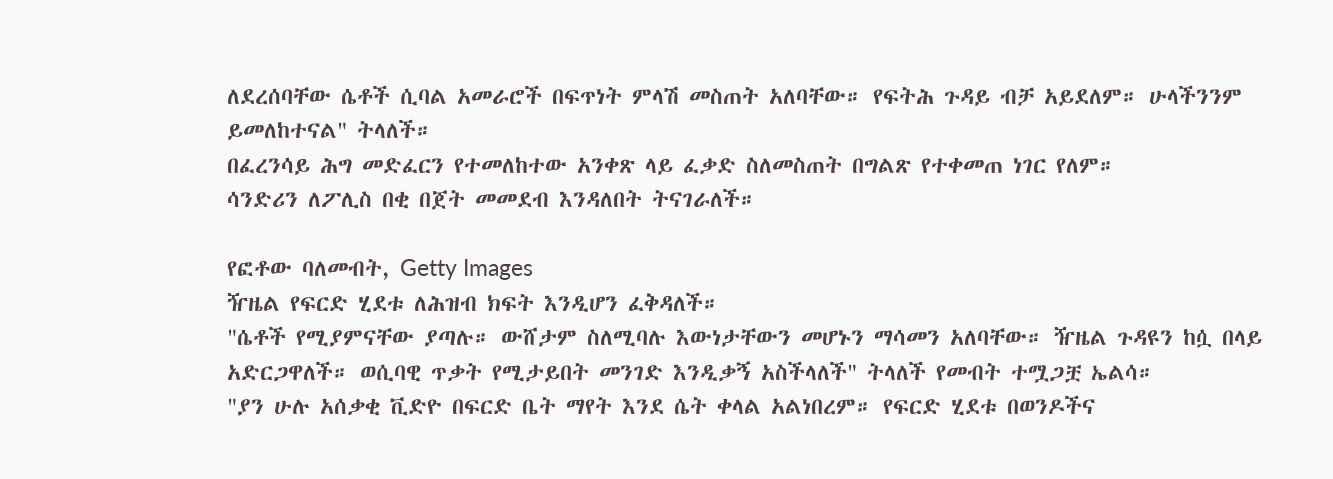ለደረሰባቸው ሴቶች ሲባል አመራሮች በፍጥነት ምላሽ መስጠት አለባቸው። የፍትሕ ጉዳይ ብቻ አይደለም። ሁላችንንም ይመለከተናል" ትላለች።
በፈረንሳይ ሕግ መድፈርን የተመለከተው አንቀጽ ላይ ፈቃድ ስለመስጠት በግልጽ የተቀመጠ ነገር የለም።
ሳንድሪን ለፖሊስ በቂ በጀት መመደብ እንዳለበት ትናገራለች።

የፎቶው ባለመብት, Getty Images
ዥዜል የፍርድ ሂደቱ ለሕዝብ ክፍት እንዲሆን ፈቅዳለች።
"ሴቶች የሚያምናቸው ያጣሉ። ውሸታም ስለሚባሉ እውነታቸውን መሆኑን ማሳመን አለባቸው። ዥዜል ጉዳዩን ከሷ በላይ አድርጋዋለች። ወሲባዊ ጥቃት የሚታይበት መንገድ እንዲቃኝ አስችላለች" ትላለች የመብት ተሟጋቿ ኤልሳ።
"ያን ሁሉ አሰቃቂ ቪድዮ በፍርድ ቤት ማየት እንደ ሴት ቀላል አልነበረም። የፍርድ ሂደቱ በወንዶችና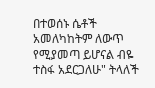በተወሰኑ ሴቶች አመለካከትም ለውጥ የሚያመጣ ይሆናል ብዬ ተስፋ አደርጋለሁ" ትላለች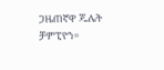ጋዜጠኛዋ ጁሌት ቻምፒዮን።